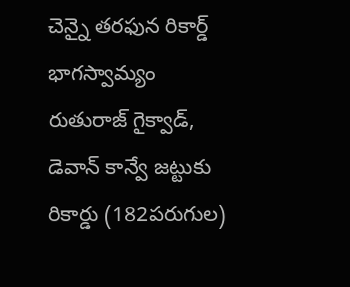చెన్నై తరఫున రికార్డ్ భాగస్వామ్యం
రుతురాజ్ గైక్వాడ్, డెవాన్ కాన్వే జట్టుకు రికార్డు (182పరుగుల)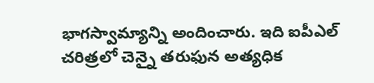భాగస్వామ్యాన్ని అందించారు. ఇది ఐపీఎల్ చరిత్రలో చెన్నై తరుఫున అత్యధిక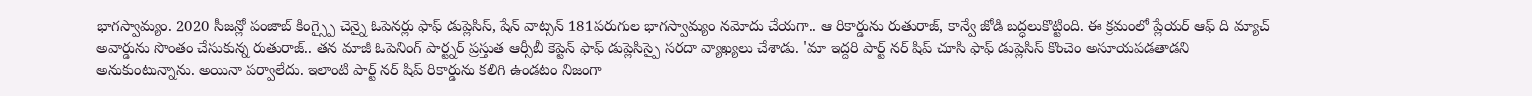భాగస్వామ్యం. 2020 సీజన్లో పంజాబ్ కింగ్స్పై చెన్నై ఓపెనర్లు ఫాఫ్ డుప్లెసిస్, షేన్ వాట్సన్ 181పరుగుల భాగస్వామ్యం నమోదు చేయగా.. ఆ రికార్డును రుతురాజ్, కాన్వే జోడి బద్ధలుకొట్టింది. ఈ క్రమంలో ప్లేయర్ ఆఫ్ ది మ్యాచ్ అవార్డును సొంతం చేసుకున్న రుతురాజ్.. తన మాజీ ఓపెనింగ్ పార్ట్నర్ ప్రస్తుత ఆర్సీబీ కెప్టెన్ ఫాఫ్ డుప్లెసిస్పై సరదా వ్యాఖ్యలు చేశాడు. 'మా ఇద్దరి పార్ట్ నర్ షిప్ చూసి ఫాఫ్ డుప్లెసిస్ కొంచెం అసూయపడతాడని అనుకుంటున్నాను. అయినా పర్వాలేదు. ఇలాంటి పార్ట్ నర్ షిప్ రికార్డును కలిగి ఉండటం నిజంగా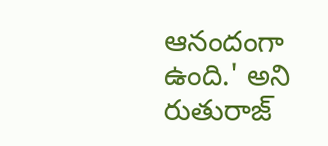ఆనందంగా ఉంది.' అని రుతురాజ్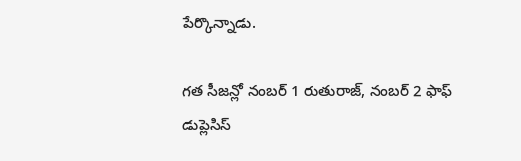పేర్కొన్నాడు.

గత సీజన్లో నంబర్ 1 రుతురాజ్, నంబర్ 2 ఫాఫ్ డుప్లెసిస్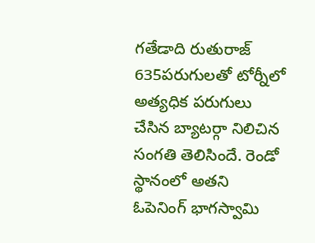గతేడాది రుతురాజ్ 635పరుగులతో టోర్నీలో అత్యధిక పరుగులు చేసిన బ్యాటర్గా నిలిచిన సంగతి తెలిసిందే. రెండో స్థానంలో అతని ఓపెనింగ్ భాగస్వామి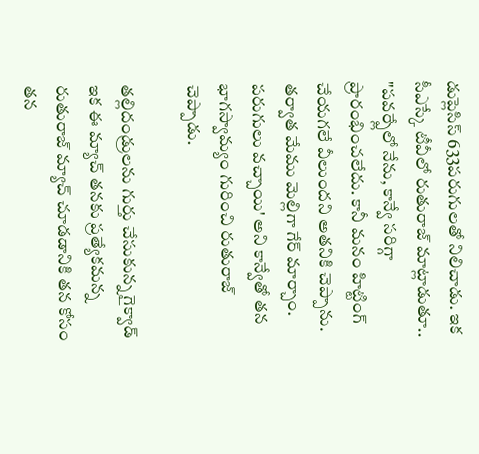డుప్లెసిస్ 633పరుగులతో నిలిచాడు. ఇక సీఎస్కే టీవీలో రుతురాజ్ మాట్లాడుతూ.. "పవర్ప్లేలో నేను, కాన్వే సరిగ్గా ప్రారంభించలేదు. కానీ మనం హిట్టింగ్ చేయగలే వీలుందని అతనికి చెప్పాను. తర్వాత మేము మెల్లిగా గేర్ మార్చాం. పరుగులు వచ్చాయి' అని కాన్వేతో తన భాగస్వామ్యం గురించి రుతురాజ్ చెప్పాడు.

తల్లిదండ్రులను గుర్తు చేసుకున్న గైక్వాడ్
ఇక ఈ మ్యాచ్ తనకు ప్రత్యేకమన్న రుతురాజ్ మ్యాచ్ చూడడానికి తన కోసం తన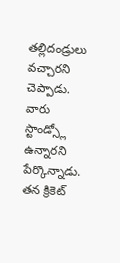తల్లిదండ్రులు వచ్చారని చెప్పాడు. వారు స్టాండ్స్లో ఉన్నారని పేర్కొన్నాడు. తన క్రికెట్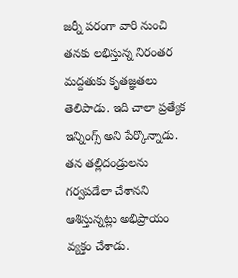జర్నీ పరంగా వారి నుంచి తనకు లభిస్తున్న నిరంతర మద్దతుకు కృతజ్ఞతలు తెలిపాడు. ఇది చాలా ప్రత్యేక ఇన్నింగ్స్ అని పేర్కొన్నాడు. తన తల్లిదండ్రులను గర్వపడేలా చేశానని ఆశిస్తున్నట్లు అభిప్రాయం వ్యక్తం చేశాడు.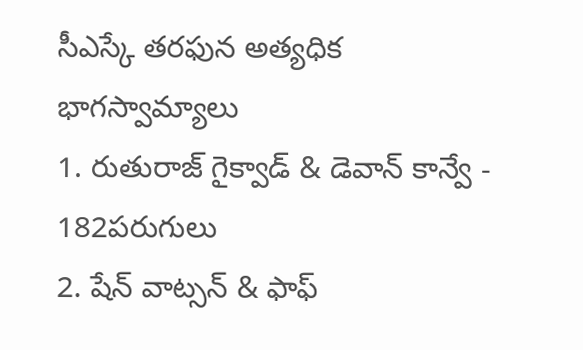సీఎస్కే తరఫున అత్యధిక భాగస్వామ్యాలు
1. రుతురాజ్ గైక్వాడ్ & డెవాన్ కాన్వే - 182పరుగులు
2. షేన్ వాట్సన్ & ఫాఫ్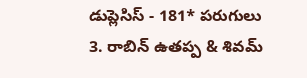డుప్లెసిస్ - 181* పరుగులు
3. రాబిన్ ఉతప్ప & శివమ్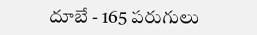దూబే - 165 పరుగులు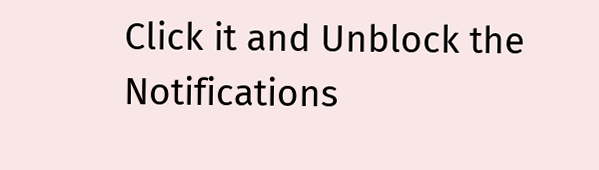Click it and Unblock the Notifications